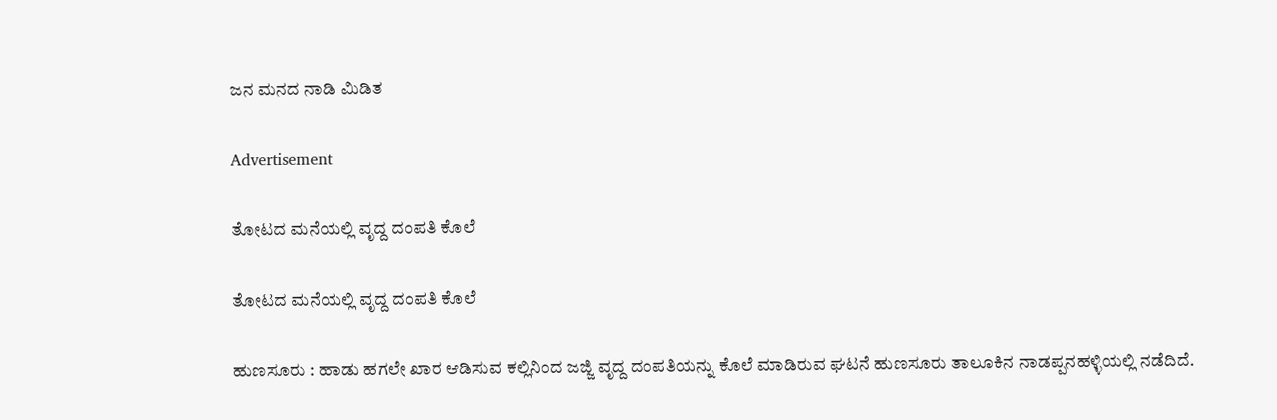ಜನ ಮನದ ನಾಡಿ ಮಿಡಿತ

Advertisement

ತೋಟದ ಮನೆಯಲ್ಲಿ ವೃದ್ದ ದಂಪತಿ ಕೊಲೆ

ತೋಟದ ಮನೆಯಲ್ಲಿ ವೃದ್ದ ದಂಪತಿ ಕೊಲೆ

ಹುಣಸೂರು : ಹಾಡು ಹಗಲೇ ಖಾರ ಆಡಿಸುವ ಕಲ್ಲಿನಿಂದ ಜಜ್ಜಿ ವೃದ್ದ ದಂಪತಿಯನ್ನು ಕೊಲೆ ಮಾಡಿರುವ ಘಟನೆ ಹುಣಸೂರು ತಾಲೂಕಿನ ನಾಡಪ್ಪನಹಳ್ಳಿಯಲ್ಲಿ ನಡೆದಿದೆ.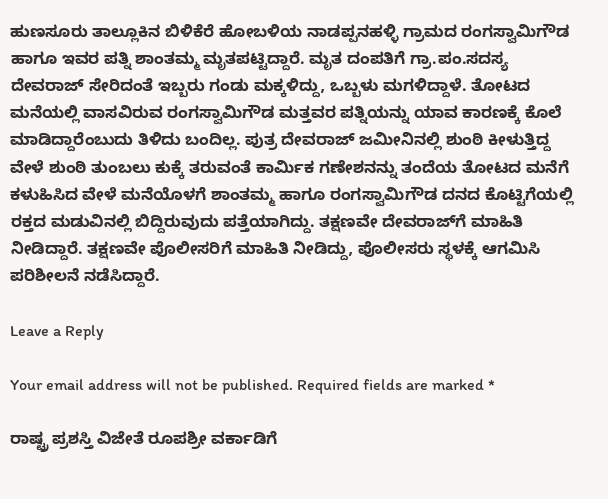ಹುಣಸೂರು ತಾಲ್ಲೂಕಿನ ಬಿಳಿಕೆರೆ ಹೋಬಳಿಯ ನಾಡಪ್ಪನಹಳ್ಳಿ ಗ್ರಾಮದ ರಂಗಸ್ವಾಮಿಗೌಡ ಹಾಗೂ ಇವರ ಪತ್ನಿ ಶಾಂತಮ್ಮ ಮೃತಪಟ್ಟಿದ್ದಾರೆ. ಮೃತ ದಂಪತಿಗೆ ಗ್ರಾ.ಪಂ.ಸದಸ್ಯ ದೇವರಾಜ್ ಸೇರಿದಂತೆ ಇಬ್ಬರು ಗಂಡು ಮಕ್ಕಳಿದ್ದು, ಒಬ್ಬಳು ಮಗಳಿದ್ದಾಳೆ. ತೋಟದ ಮನೆಯಲ್ಲಿ ವಾಸವಿರುವ ರಂಗಸ್ವಾಮಿಗೌಡ ಮತ್ತವರ ಪತ್ನಿಯನ್ನು ಯಾವ ಕಾರಣಕ್ಕೆ ಕೊಲೆ ಮಾಡಿದ್ದಾರೆಂಬುದು ತಿಳಿದು ಬಂದಿಲ್ಲ. ಪುತ್ರ ದೇವರಾಜ್ ಜಮೀನಿನಲ್ಲಿ ಶುಂಠಿ ಕೀಳುತ್ತಿದ್ದ ವೇಳೆ ಶುಂಠಿ ತುಂಬಲು ಕುಕ್ಕೆ ತರುವಂತೆ ಕಾರ್ಮಿಕ ಗಣೇಶನನ್ನು ತಂದೆಯ ತೋಟದ ಮನೆಗೆ ಕಳುಹಿಸಿದ ವೇಳೆ ಮನೆಯೊಳಗೆ ಶಾಂತಮ್ಮ ಹಾಗೂ ರಂಗಸ್ವಾಮಿಗೌಡ ದನದ ಕೊಟ್ಟಿಗೆಯಲ್ಲಿ ರಕ್ತದ ಮಡುವಿನಲ್ಲಿ ಬಿದ್ದಿರುವುದು ಪತ್ತೆಯಾಗಿದ್ದು. ತಕ್ಷಣವೇ ದೇವರಾಜ್‍ಗೆ ಮಾಹಿತಿ ನೀಡಿದ್ದಾರೆ. ತಕ್ಷಣವೇ ಪೊಲೀಸರಿಗೆ ಮಾಹಿತಿ ನೀಡಿದ್ದು, ಪೊಲೀಸರು ಸ್ಥಳಕ್ಕೆ ಆಗಮಿಸಿ ಪರಿಶೀಲನೆ ನಡೆಸಿದ್ದಾರೆ.

Leave a Reply

Your email address will not be published. Required fields are marked *

ರಾಷ್ಟ್ರ ಪ್ರಶಸ್ತಿ ವಿಜೇತೆ ರೂಪಶ್ರೀ ವರ್ಕಾಡಿಗೆ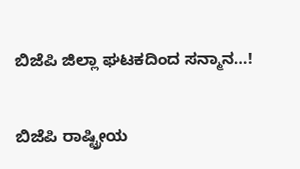ಬಿಜೆಪಿ ಜಿಲ್ಲಾ ಘಟಕದಿಂದ ಸನ್ಮಾನ…!

ಬಿಜೆಪಿ ರಾಷ್ಟ್ರೀಯ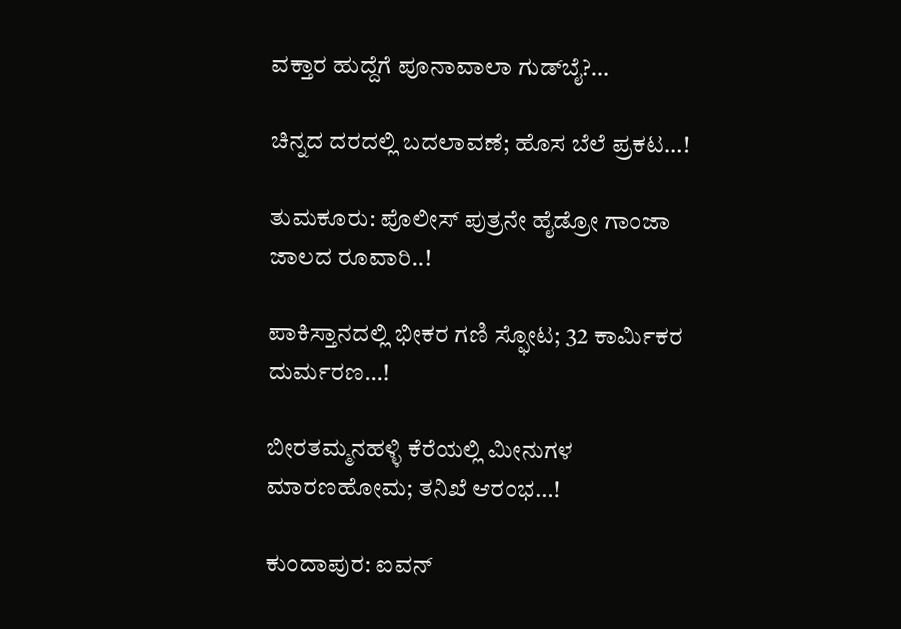ವಕ್ತಾರ ಹುದ್ದೆಗೆ ಪೂನಾವಾಲಾ ಗುಡ್‌ಬೈ?…

ಚಿನ್ನದ ದರದಲ್ಲಿ ಬದಲಾವಣೆ; ಹೊಸ ಬೆಲೆ ಪ್ರಕಟ…!

ತುಮಕೂರು: ಪೊಲೀಸ್ ಪುತ್ರನೇ ಹೈಡ್ರೋ ಗಾಂಜಾ ಜಾಲದ ರೂವಾರಿ..!

ಪಾಕಿಸ್ತಾನದಲ್ಲಿ ಭೀಕರ ಗಣಿ ಸ್ಫೋಟ; 32 ಕಾರ್ಮಿಕರ ದುರ್ಮರಣ…!

ಬೀರತಮ್ಮನಹಳ್ಳಿ ಕೆರೆಯಲ್ಲಿ ಮೀನುಗಳ ಮಾರಣಹೋಮ; ತನಿಖೆ ಆರಂಭ…!

ಕುಂದಾಪುರ: ಐವನ್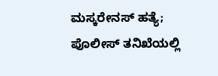ಮಸ್ಕರೇನಸ್ ಹತ್ಯೆ; ಪೊಲೀಸ್ ತನಿಖೆಯಲ್ಲಿ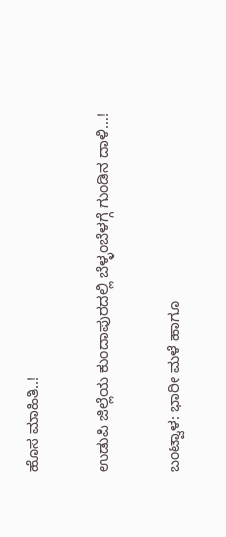ಹೊಸ ಮಾಹಿತಿ..!

ಉಡುಪಿ ಜಿಲ್ಲೆಯ ಕುಂದಾಪುರದಲ್ಲಿ ಬೆಳ್ಳಂಬೆಳಗ್ಗೆ ಗುಂಡಿನ ದಾಳಿ…!

ಬಂಟ್ವಾಳ: ಭಾರೀ ಮಳೆ ಹಾಗೂ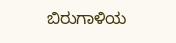ಬಿರುಗಾಳಿಯ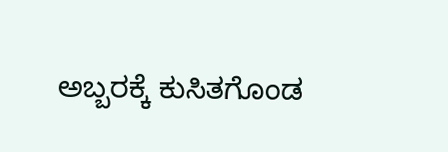ಅಬ್ಬರಕ್ಕೆ ಕುಸಿತಗೊಂಡ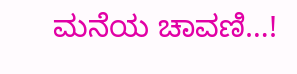ಮನೆಯ ಚಾವಣಿ…!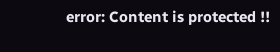error: Content is protected !!